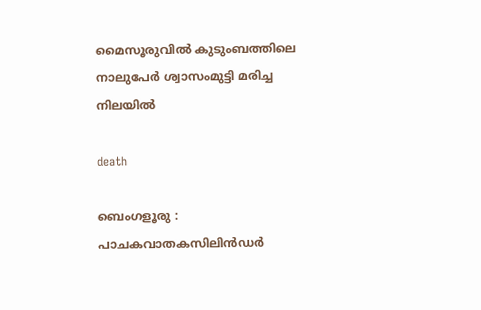മൈസൂരുവിൽ കുടുംബത്തിലെ നാലുപേർ ശ്വാസംമുട്ടി മരിച്ച നിലയിൽ

death

ബെംഗളൂരു : പാചകവാതകസിലിൻഡർ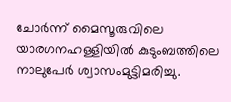ചോർന്ന് മൈസൂരുവിലെ യാരഗനഹള്ളിയിൽ കുടുംബത്തിലെ നാലുപേർ ശ്വാസംമുട്ടിമരിച്ചു.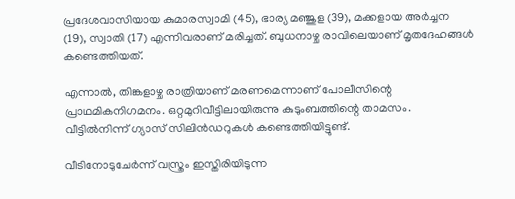പ്രദേശവാസിയായ കുമാരസ്വാമി (45), ഭാര്യ മഞ്ജുള (39), മക്കളായ അർച്ചന (19), സ്വാതി (17) എന്നിവരാണ് മരിച്ചത്. ബുധനാഴ്ച രാവിലെയാണ് മൃതദേഹങ്ങൾ കണ്ടെത്തിയത്.

എന്നാൽ, തിങ്കളാഴ്ച രാത്രിയാണ് മരണമെന്നാണ് പോലീസിന്റെ പ്രാഥമികനിഗമനം. ഒറ്റമുറിവീട്ടിലായിരുന്നു കുടുംബത്തിന്റെ താമസം. വീട്ടിൽനിന്ന് ഗ്യാസ് സിലിൻഡറുകൾ കണ്ടെത്തിയിട്ടുണ്ട്.

വീടിനോടുചേർന്ന് വസ്ത്രം ഇസ്തിരിയിടുന്ന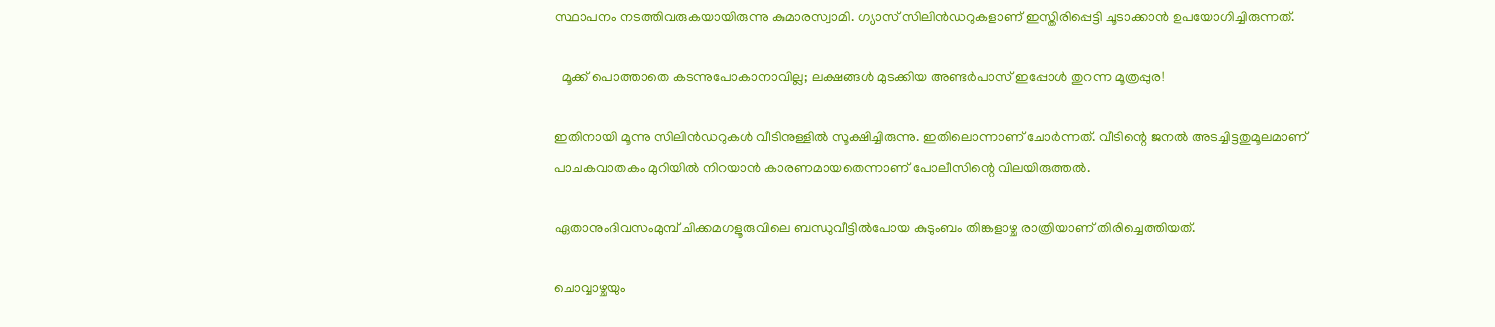സ്ഥാപനം നടത്തിവരുകയായിരുന്നു കുമാരസ്വാമി. ഗ്യാസ് സിലിൻഡറുകളാണ് ഇസ്തിരിപ്പെട്ടി ചൂടാക്കാൻ ഉപയോഗിച്ചിരുന്നത്.

  മൂക്ക് പൊത്താതെ കടന്നുപോകാനാവില്ല; ലക്ഷങ്ങൾ മുടക്കിയ അണ്ടർപാസ് ഇപ്പോൾ തുറന്ന മൂത്രപ്പുര!

ഇതിനായി മൂന്നു സിലിൻഡറുകൾ വീടിനുള്ളിൽ സൂക്ഷിച്ചിരുന്നു. ഇതിലൊന്നാണ് ചോർന്നത്. വീടിന്റെ ജനൽ അടച്ചിട്ടതുമൂലമാണ്‌ പാചകവാതകം മുറിയിൽ നിറയാൻ കാരണമായതെന്നാണ് പോലീസിന്റെ വിലയിരുത്തൽ.

ഏതാനുംദിവസംമുമ്പ് ചിക്കമഗളൂരുവിലെ ബന്ധുവീട്ടിൽപോയ കുടുംബം തിങ്കളാഴ്ച രാത്രിയാണ് തിരിച്ചെത്തിയത്.

ചൊവ്വാഴ്ചയും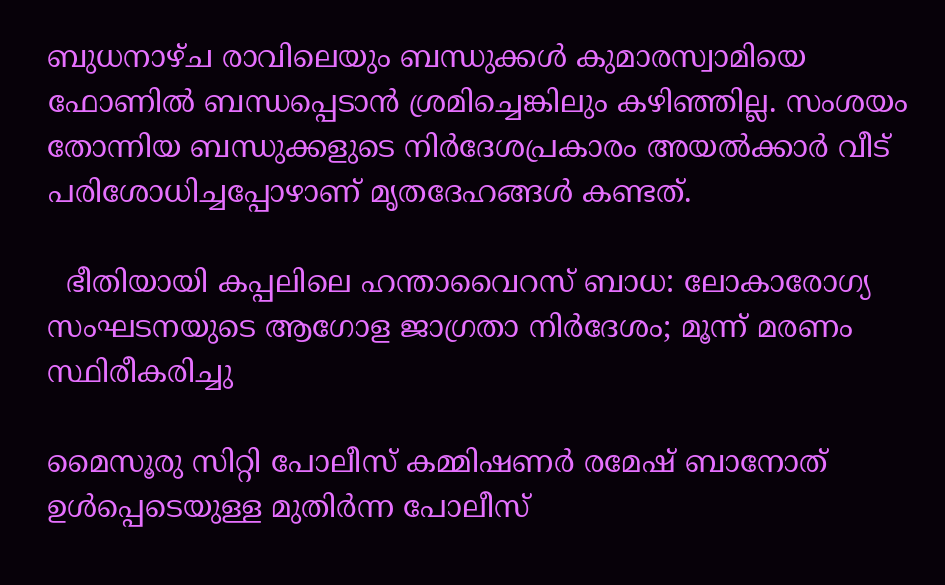ബുധനാഴ്ച രാവിലെയും ബന്ധുക്കൾ കുമാരസ്വാമിയെ ഫോണിൽ ബന്ധപ്പെടാൻ ശ്രമിച്ചെങ്കിലും കഴിഞ്ഞില്ല. സംശയം തോന്നിയ ബന്ധുക്കളുടെ നിർദേശപ്രകാരം അയൽക്കാർ വീട് പരിശോധിച്ചപ്പോഴാണ് മൃതദേഹങ്ങൾ കണ്ടത്.

  ഭീതിയായി കപ്പലിലെ ഹന്താവൈറസ് ബാധ: ലോകാരോഗ്യ സംഘടനയുടെ ആഗോള ജാഗ്രതാ നിർദേശം; മൂന്ന് മരണം സ്ഥിരീകരിച്ചു

മൈസൂരു സിറ്റി പോലീസ് കമ്മിഷണർ രമേഷ് ബാനോത് ഉൾപ്പെടെയുള്ള മുതിർന്ന പോലീസ്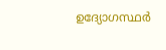ഉദ്യോഗസ്ഥർ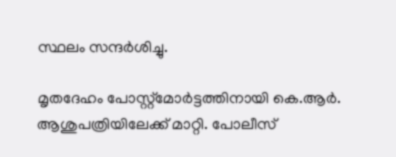സ്ഥലം സന്ദർശിച്ചു.

മൃതദേഹം പോസ്റ്റ്‌മോർട്ടത്തിനായി കെ.ആർ. ആശുപത്രിയിലേക്ക് മാറ്റി. പോലീസ്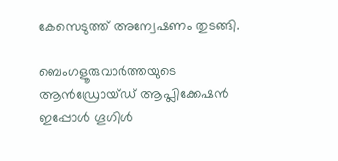കേസെടുത്ത് അന്വേഷണം തുടങ്ങി.

ബെംഗളൂരുവാർത്തയുടെ ആൻഡ്രോയ്ഡ് ആപ്ലിക്കേഷൻ ഇപ്പോൾ ഗൂഗിൾ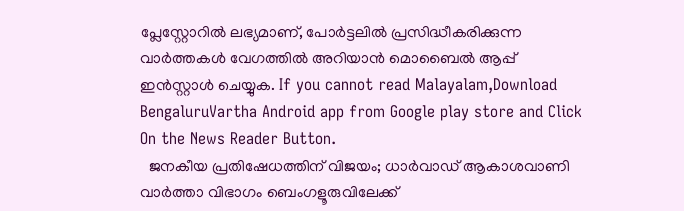പ്ലേസ്റ്റോറിൽ ലഭ്യമാണ്, പോർട്ടലിൽ പ്രസിദ്ധീകരിക്കുന്ന വാർത്തകൾ വേഗത്തിൽ അറിയാൻ മൊബൈൽ ആപ്പ് ഇൻസ്റ്റാൾ ചെയ്യുക. If you cannot read Malayalam,Download BengaluruVartha Android app from Google play store and Click On the News Reader Button.
  ജനകീയ പ്രതിഷേധത്തിന് വിജയം; ധാർവാഡ് ആകാശവാണി വാർത്താ വിഭാഗം ബെംഗളൂരുവിലേക്ക്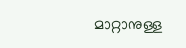മാറ്റാനുള്ള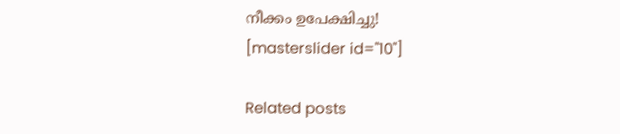നീക്കം ഉപേക്ഷിച്ചു!
[masterslider id="10"]

Related posts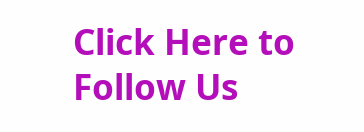Click Here to Follow Us